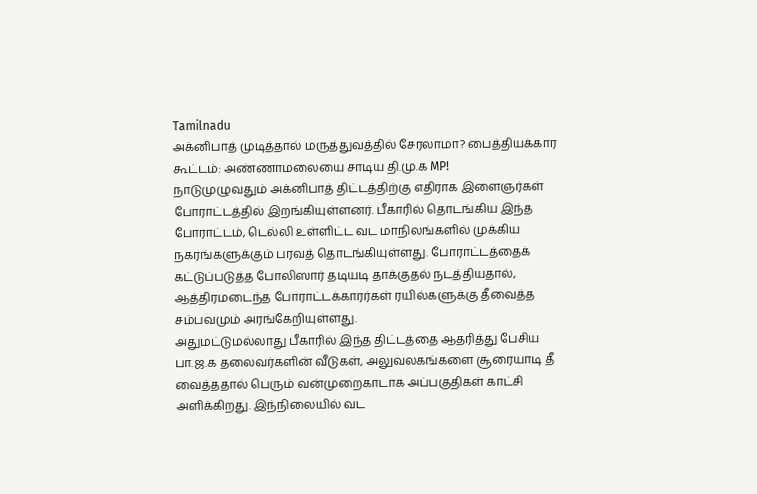Tamilnadu
அக்னிபாத் முடித்தால் மருத்துவத்தில் சேரலாமா? பைத்தியக்கார கூட்டம்: அண்ணாமலையை சாடிய தி.மு.க MP!
நாடுமுழுவதும் அக்னிபாத் திட்டத்திற்கு எதிராக இளைஞர்கள் போராட்டத்தில் இறங்கியுள்ளனர். பீகாரில் தொடங்கிய இந்த போராட்டம், டெல்லி உள்ளிட்ட வட மாநிலங்களில் முக்கிய நகரங்களுக்கும் பரவத் தொடங்கியுள்ளது. போராட்டத்தைக் கட்டுப்படுத்த போலிஸார் தடியடி தாக்குதல் நடத்தியதால், ஆத்திரமடைந்த போராட்டக்காரர்கள் ரயில்களுக்கு தீவைத்த சம்பவமும் அரங்கேறியுள்ளது.
அதுமட்டுமல்லாது பீகாரில் இந்த திட்டத்தை ஆதரித்து பேசிய பா.ஜ.க தலைவர்களின் வீடுகள், அலுவலகங்களை சூரையாடி தீ வைத்ததால் பெரும் வன்முறைகாடாக அப்பகுதிகள் காட்சி அளிக்கிறது. இந்நிலையில் வட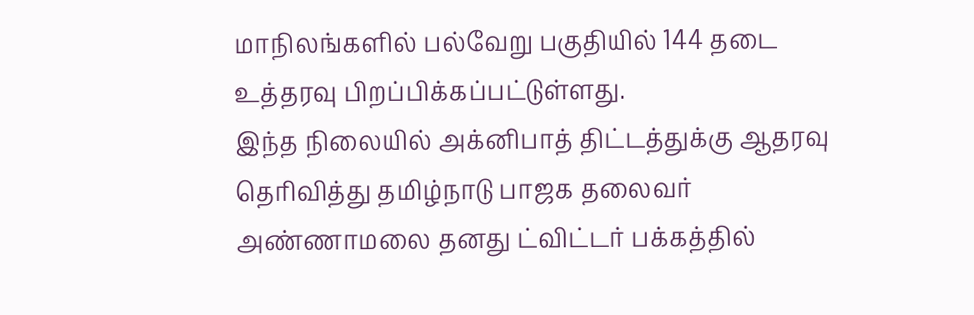மாநிலங்களில் பல்வேறு பகுதியில் 144 தடை உத்தரவு பிறப்பிக்கப்பட்டுள்ளது.
இந்த நிலையில் அக்னிபாத் திட்டத்துக்கு ஆதரவு தெரிவித்து தமிழ்நாடு பாஜக தலைவர் அண்ணாமலை தனது ட்விட்டர் பக்கத்தில்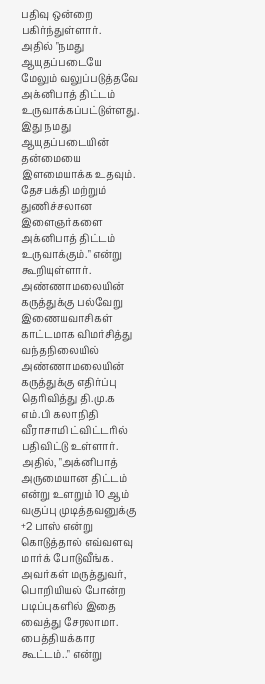பதிவு ஒன்றை பகிர்ந்துள்ளார்.
அதில் "நமது ஆயுதப்படையே மேலும் வலுப்படுத்தவே அக்னிபாத் திட்டம் உருவாக்கப்பட்டுள்ளது. இது நமது ஆயுதப்படையின் தன்மையை இளமையாக்க உதவும். தேசபக்தி மற்றும் துணிச்சலான இளைஞர்களை அக்னிபாத் திட்டம் உருவாக்கும்." என்று கூறியுள்ளார்.
அண்ணாமலையின் கருத்துக்கு பல்வேறு இணையவாசிகள் காட்டமாக விமர்சித்து வந்தநிலையில் அண்ணாமலையின் கருத்துக்கு எதிர்ப்பு தெரிவித்து தி.மு.க எம்.பி கலாநிதி வீராசாமி ட்விட்டரில் பதிவிட்டு உள்ளார்.
அதில், "அக்னிபாத் அருமையான திட்டம் என்று உளறும் 10 ஆம் வகுப்பு முடித்தவனுக்கு +2 பாஸ் என்று கொடுத்தால் எவ்வளவு மார்க் போடுவீங்க. அவர்கள் மருத்துவர், பொறியியல் போன்ற படிப்புகளில் இதை வைத்து சேரலாமா. பைத்தியக்கார கூட்டம்.." என்று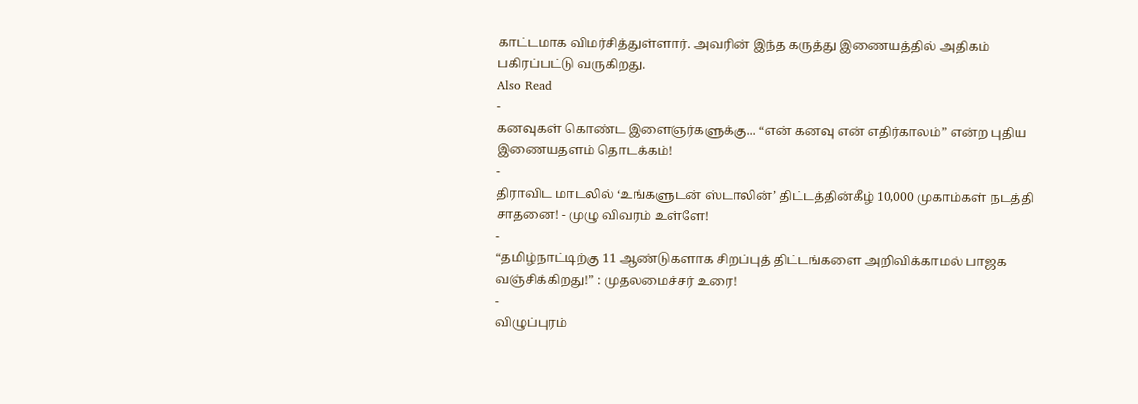காட்டமாக விமர்சித்துள்ளார். அவரின் இந்த கருத்து இணையத்தில் அதிகம் பகிரப்பட்டு வருகிறது.
Also Read
-
கனவுகள் கொண்ட இளைஞர்களுக்கு... “என் கனவு என் எதிர்காலம்” என்ற புதிய இணையதளம் தொடக்கம்!
-
திராவிட மாடலில் ‘உங்களுடன் ஸ்டாலின்’ திட்டத்தின்கீழ் 10,000 முகாம்கள் நடத்தி சாதனை! - முழு விவரம் உள்ளே!
-
“தமிழ்நாட்டிற்கு 11 ஆண்டுகளாக சிறப்புத் திட்டங்களை அறிவிக்காமல் பாஜக வஞ்சிக்கிறது!” : முதலமைச்சர் உரை!
-
விழுப்புரம்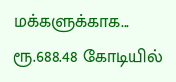மக்களுக்காக... ரூ.688.48 கோடியில்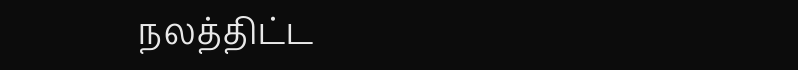நலத்திட்ட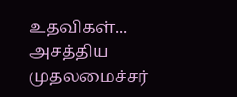உதவிகள்... அசத்திய முதலமைச்சர்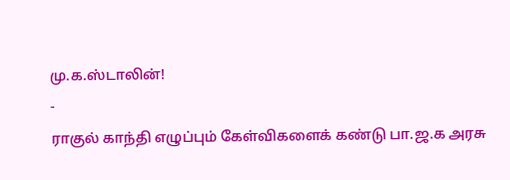மு.க.ஸ்டாலின்!
-
ராகுல் காந்தி எழுப்பும் கேள்விகளைக் கண்டு பா.ஜ.க அரசு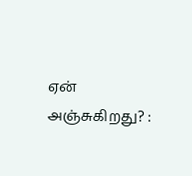ஏன் அஞ்சுகிறது? :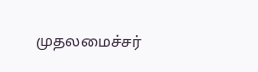முதலமைச்சர்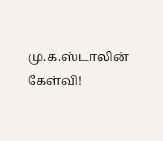மு.க.ஸ்டாலின் கேள்வி!